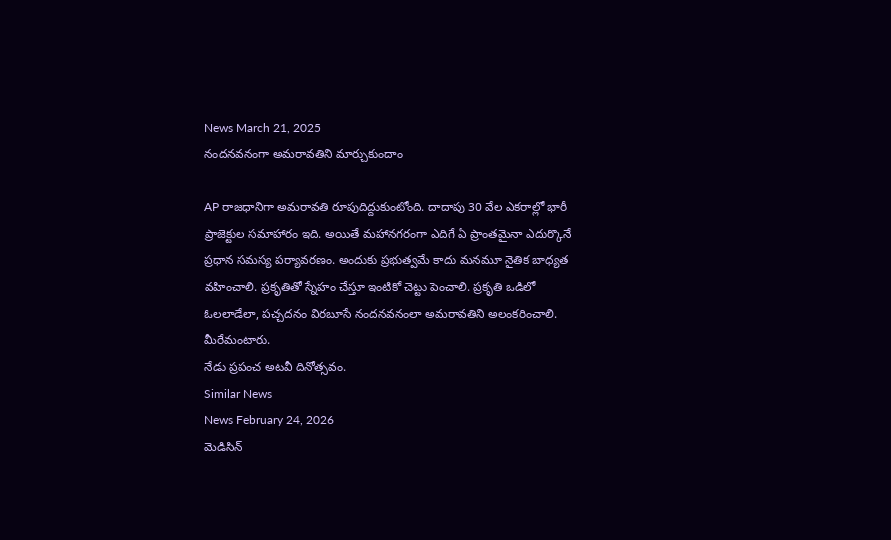News March 21, 2025
నందనవనంగా అమరావతిని మార్చుకుందాం

AP రాజధానిగా అమరావతి రూపుదిద్దుకుంటోంది. దాదాపు 30 వేల ఎకరాల్లో భారీ ప్రాజెక్టుల సమాహారం ఇది. అయితే మహానగరంగా ఎదిగే ఏ ప్రాంతమైనా ఎదుర్కొనే ప్రధాన సమస్య పర్యావరణం. అందుకు ప్రభుత్వమే కాదు మనమూ నైతిక బాధ్యత వహించాలి. ప్రకృతితో స్నేహం చేస్తూ ఇంటికో చెట్టు పెంచాలి. ప్రకృతి ఒడిలో ఓలలాడేలా, పచ్చదనం విరబూసే నందనవనంలా అమరావతిని అలంకరించాలి. మీరేమంటారు.
నేడు ప్రపంచ అటవీ దినోత్సవం.
Similar News
News February 24, 2026
మెడిసిన్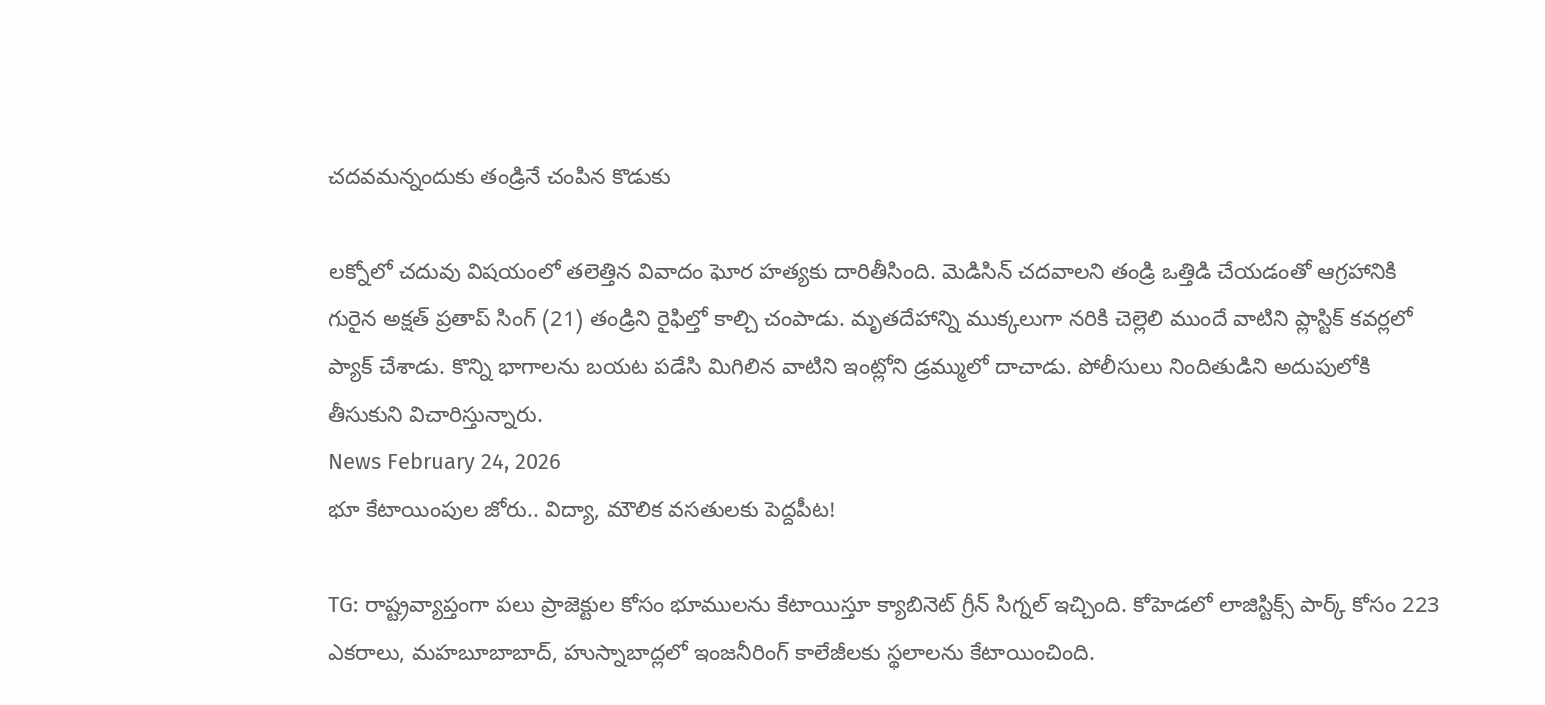చదవమన్నందుకు తండ్రినే చంపిన కొడుకు

లక్నోలో చదువు విషయంలో తలెత్తిన వివాదం ఘోర హత్యకు దారితీసింది. మెడిసిన్ చదవాలని తండ్రి ఒత్తిడి చేయడంతో ఆగ్రహానికి గురైన అక్షత్ ప్రతాప్ సింగ్ (21) తండ్రిని రైఫిల్తో కాల్చి చంపాడు. మృతదేహాన్ని ముక్కలుగా నరికి చెల్లెలి ముందే వాటిని ప్లాస్టిక్ కవర్లలో ప్యాక్ చేశాడు. కొన్ని భాగాలను బయట పడేసి మిగిలిన వాటిని ఇంట్లోని డ్రమ్ములో దాచాడు. పోలీసులు నిందితుడిని అదుపులోకి తీసుకుని విచారిస్తున్నారు.
News February 24, 2026
భూ కేటాయింపుల జోరు.. విద్యా, మౌలిక వసతులకు పెద్దపీట!

TG: రాష్ట్రవ్యాప్తంగా పలు ప్రాజెక్టుల కోసం భూములను కేటాయిస్తూ క్యాబినెట్ గ్రీన్ సిగ్నల్ ఇచ్చింది. కోహెడలో లాజిస్టిక్స్ పార్క్ కోసం 223 ఎకరాలు, మహబూబాబాద్, హుస్నాబాద్లలో ఇంజనీరింగ్ కాలేజీలకు స్థలాలను కేటాయించింది.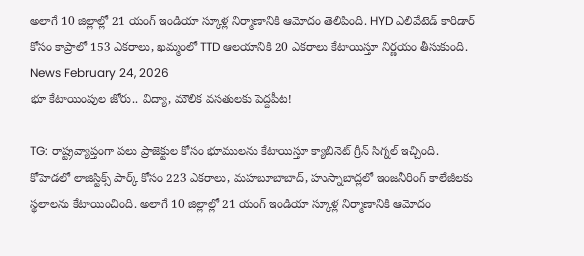అలాగే 10 జిల్లాల్లో 21 యంగ్ ఇండియా స్కూళ్ల నిర్మాణానికి ఆమోదం తెలిపింది. HYD ఎలివేటెడ్ కారిడార్ కోసం కాప్రాలో 153 ఎకరాలు, ఖమ్మంలో TTD ఆలయానికి 20 ఎకరాలు కేటాయిస్తూ నిర్ణయం తీసుకుంది.
News February 24, 2026
భూ కేటాయింపుల జోరు.. విద్యా, మౌలిక వసతులకు పెద్దపీట!

TG: రాష్ట్రవ్యాప్తంగా పలు ప్రాజెక్టుల కోసం భూములను కేటాయిస్తూ క్యాబినెట్ గ్రీన్ సిగ్నల్ ఇచ్చింది. కోహెడలో లాజిస్టిక్స్ పార్క్ కోసం 223 ఎకరాలు, మహబూబాబాద్, హుస్నాబాద్లలో ఇంజనీరింగ్ కాలేజీలకు స్థలాలను కేటాయించింది. అలాగే 10 జిల్లాల్లో 21 యంగ్ ఇండియా స్కూళ్ల నిర్మాణానికి ఆమోదం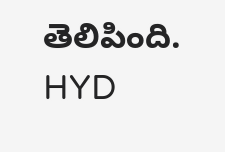తెలిపింది. HYD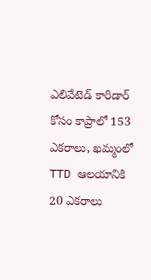ఎలివేటెడ్ కారిడార్ కోసం కాప్రాలో 153 ఎకరాలు, ఖమ్మంలో TTD ఆలయానికి 20 ఎకరాలు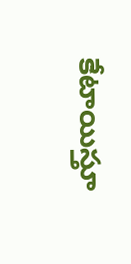కేటాయిస్తూ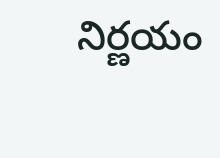నిర్ణయం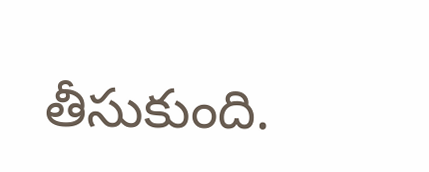తీసుకుంది.